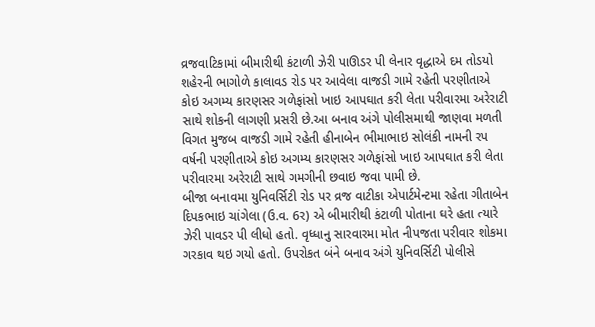વ્રજવાટિકામાં બીમારીથી કંટાળી ઝેરી પાઊડર પી લેનાર વૃદ્ધાએ દમ તોડયો
શહેરની ભાગોળે કાલાવડ રોડ પર આવેલા વાજડી ગામે રહેતી પરણીતાએ કોઇ અગમ્ય કારણસર ગળેફાંસો ખાઇ આપઘાત કરી લેતા પરીવારમા અરેરાટી સાથે શોકની લાગણી પ્રસરી છે.આ બનાવ અંગે પોલીસમાથી જાણવા મળતી વિગત મુજબ વાજડી ગામે રહેતી હીનાબેન ભીમાભાઇ સોલંકી નામની રપ વર્ષની પરણીતાએ કોઇ અગમ્ય કારણસર ગળેફાંસો ખાઇ આપઘાત કરી લેતા પરીવારમા અરેરાટી સાથે ગમગીની છવાઇ જવા પામી છે.
બીજા બનાવમા યુનિવર્સિટી રોડ પર વ્રજ વાટીકા એપાર્ટમેન્ટમા રહેતા ગીતાબેન દિપકભાઇ ચાંગેલા (ઉ.વ. 6ર) એ બીમારીથી કંટાળી પોતાના ઘરે હતા ત્યારે ઝેરી પાવડર પી લીધો હતો. વૃધ્ધાનુ સારવારમા મોત નીપજતા પરીવાર શોકમા ગરકાવ થઇ ગયો હતો. ઉપરોકત બંને બનાવ અંગે યુનિવર્સિટી પોલીસે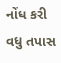નોંધ કરી વધુ તપાસ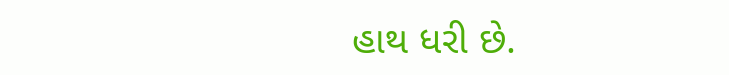હાથ ધરી છે.